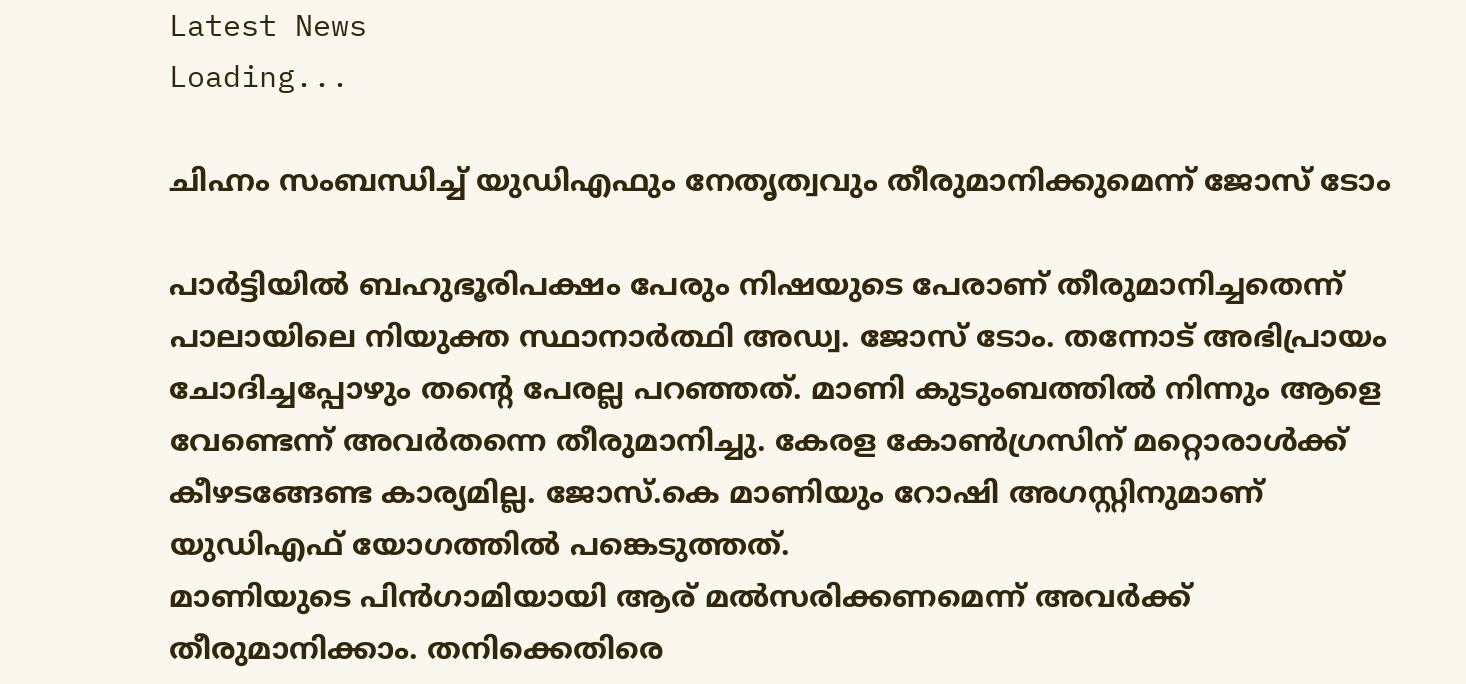Latest News
Loading...

ചിഹ്നം സംബന്ധിച്ച് യുഡിഎഫും നേതൃത്വവും തീരുമാനിക്കുമെന്ന് ജോസ് ടോം

പാര്‍ട്ടിയില്‍ ബഹുഭൂരിപക്ഷം പേരും നിഷയുടെ പേരാണ് തീരുമാനിച്ചതെന്ന് പാലായിലെ നിയുക്ത സ്ഥാനാര്‍ത്ഥി അഡ്വ. ജോസ് ടോം. തന്നോട് അഭിപ്രായം ചോദിച്ചപ്പോഴും തന്റെ പേരല്ല പറഞ്ഞത്. മാണി കുടുംബത്തില്‍ നിന്നും ആളെ വേണ്ടെന്ന് അവര്‍തന്നെ തീരുമാനിച്ചു. കേരള കോണ്‍ഗ്രസിന് മറ്റൊരാള്‍ക്ക് കീഴടങ്ങേണ്ട കാര്യമില്ല. ജോസ്.കെ മാണിയും റോഷി അഗസ്റ്റിനുമാണ് യുഡിഎഫ് യോഗത്തില്‍ പങ്കെടുത്തത്.
മാണിയുടെ പിന്‍ഗാമിയായി ആര് മല്‍സരിക്കണമെന്ന് അവര്‍ക്ക് തീരുമാനിക്കാം. തനിക്കെതിരെ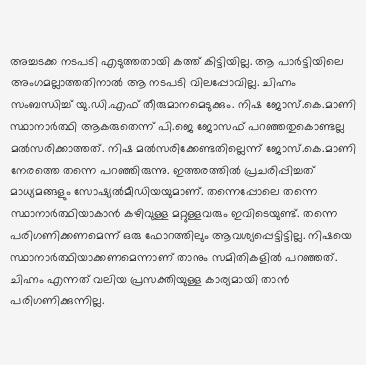അച്ചടക്ക നടപടി എടുത്തതായി കത്ത് കിട്ടിയില്ല. ആ പാര്‍ട്ടിയിലെ അംഗമല്ലാത്തതിനാല്‍ ആ നടപടി വിലപ്പോവില്ല. ചിഹ്നം സംബന്ധിച്ച് യു.ഡി.എഫ് തീരുമാനമെടുക്കും. നിഷ ജോസ്.കെ.മാണി സ്ഥാനാര്‍ത്ഥി ആകരുതെന്ന് പി.ജെ ജോസഫ് പറഞ്ഞതുകൊണ്ടല്ല മല്‍സരിക്കാത്തത്. നിഷ മല്‍സരിക്കേണ്ടതില്ലെന്ന് ജോസ്.കെ.മാണി നേരത്തെ തന്നെ പറഞ്ഞിരുന്നു. ഇത്തരത്തില്‍ പ്രചരിപ്പിച്ചത് മാധ്യമങ്ങളും സോഷ്യല്‍മീഡിയയുമാണ്. തന്നെപ്പോലെ തന്നെ സ്ഥാനാര്‍ത്ഥിയാകാന്‍ കഴിവുള്ള മറ്റുള്ളവരും ഇവിടെയുണ്ട്. തന്നെ പരിഗണിക്കണമെന്ന് ഒരു ഫോറത്തിലും ആവശ്യപ്പെട്ടിട്ടില്ല. നിഷയെ സ്ഥാനാര്‍ത്ഥിയാക്കണമെന്നാണ് താനും സമിതികളില്‍ പറഞ്ഞത്. ചിഹ്നം എന്നത് വലിയ പ്രസക്തിയുള്ള കാര്യമായി താന്‍ പരിഗണിക്കുന്നില്ല.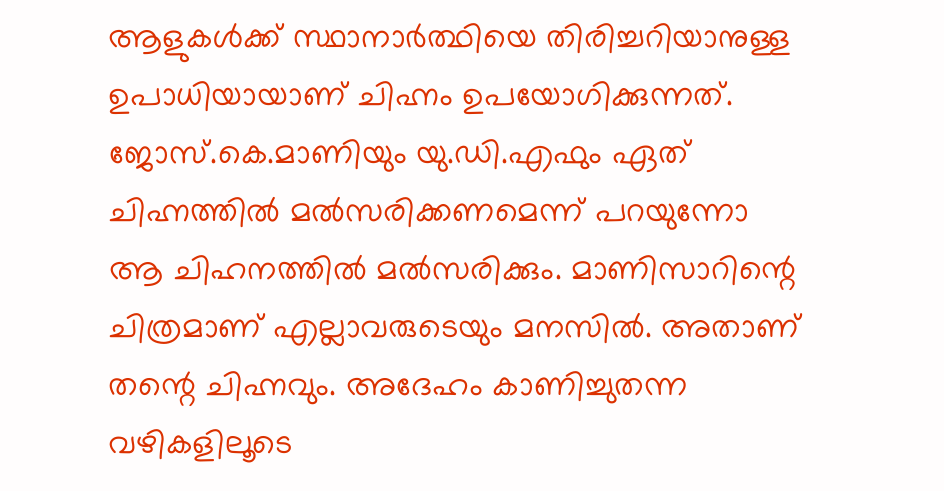ആളുകള്‍ക്ക് സ്ഥാനാര്‍ത്ഥിയെ തിരിച്ചറിയാനുള്ള ഉപാധിയായാണ് ചിഹ്നം ഉപയോഗിക്കുന്നത്. ജോസ്.കെ.മാണിയും യു.ഡി.എഫും ഏത് ചിഹ്നത്തില്‍ മല്‍സരിക്കണമെന്ന് പറയുന്നോ ആ ചിഹനത്തില്‍ മല്‍സരിക്കും. മാണിസാറിന്റെ ചിത്രമാണ് എല്ലാവരുടെയും മനസില്‍. അതാണ് തന്റെ ചിഹ്നവും. അദേഹം കാണിച്ചുതന്ന വഴികളിലൂടെ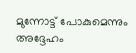മുന്നോട്ട് പോകുമെന്നും അദ്ദേഹം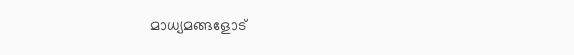മാധ്യമങ്ങളോട്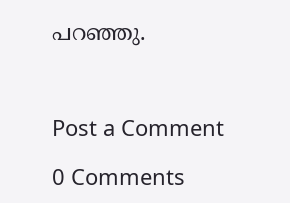പറഞ്ഞു.



Post a Comment

0 Comments